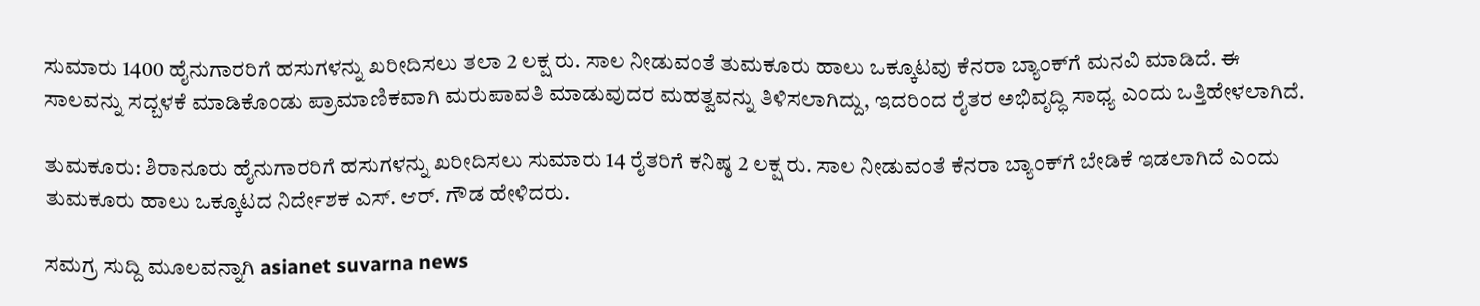ಸುಮಾರು 1400 ಹೈನುಗಾರರಿಗೆ ಹಸುಗಳನ್ನು ಖರೀದಿಸಲು ತಲಾ 2 ಲಕ್ಷ ರು. ಸಾಲ ನೀಡುವಂತೆ ತುಮಕೂರು ಹಾಲು ಒಕ್ಕೂಟವು ಕೆನರಾ ಬ್ಯಾಂಕ್‌ಗೆ ಮನವಿ ಮಾಡಿದೆ. ಈ ಸಾಲವನ್ನು ಸದ್ಬಳಕೆ ಮಾಡಿಕೊಂಡು ಪ್ರಾಮಾಣಿಕವಾಗಿ ಮರುಪಾವತಿ ಮಾಡುವುದರ ಮಹತ್ವವನ್ನು ತಿಳಿಸಲಾಗಿದ್ದು, ಇದರಿಂದ ರೈತರ ಅಭಿವೃದ್ಧಿ ಸಾಧ್ಯ ಎಂದು ಒತ್ತಿಹೇಳಲಾಗಿದೆ.

ತುಮಕೂರು: ಶಿರಾನೂರು ಹೈನುಗಾರರಿಗೆ ಹಸುಗಳನ್ನು ಖರೀದಿಸಲು ಸುಮಾರು 14 ರೈತರಿಗೆ ಕನಿಷ್ಠ 2 ಲಕ್ಷ ರು. ಸಾಲ ನೀಡುವಂತೆ ಕೆನರಾ ಬ್ಯಾಂಕ್‌ಗೆ ಬೇಡಿಕೆ ಇಡಲಾಗಿದೆ ಎಂದು ತುಮಕೂರು ಹಾಲು ಒಕ್ಕೂಟದ ನಿರ್ದೇಶಕ ಎಸ್. ಆರ್. ಗೌಡ ಹೇಳಿದರು.

ಸಮಗ್ರ ಸುದ್ದಿ ಮೂಲವನ್ನಾಗಿ asianet suvarna news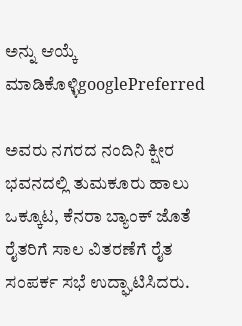ಅನ್ನು ಆಯ್ಕೆ ಮಾಡಿಕೊಳ್ಳಿgooglePreferred

ಅವರು ನಗರದ ನಂದಿನಿ ಕ್ಷೀರ ಭವನದಲ್ಲಿ ತುಮಕೂರು ಹಾಲು ಒಕ್ಕೂಟ, ಕೆನರಾ ಬ್ಯಾಂಕ್ ಜೊತೆ ರೈತರಿಗೆ ಸಾಲ ವಿತರಣೆಗೆ ರೈತ ಸಂಪರ್ಕ ಸಭೆ ಉದ್ಘಾಟಿಸಿದರು.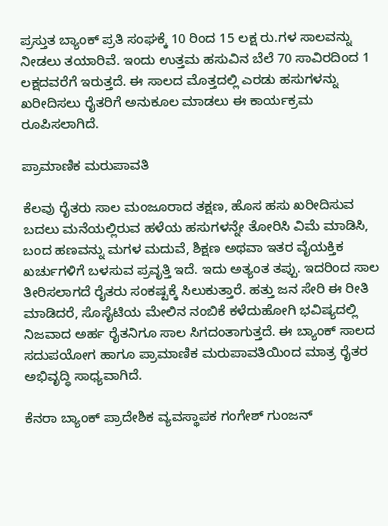ಪ್ರಸ್ತುತ ಬ್ಯಾಂಕ್ ಪ್ರತಿ ಸಂಘಕ್ಕೆ 10 ರಿಂದ 15 ಲಕ್ಷ ರು.ಗಳ ಸಾಲವನ್ನು ನೀಡಲು ತಯಾರಿವೆ. ಇಂದು ಉತ್ತಮ ಹಸುವಿನ ಬೆಲೆ 70 ಸಾವಿರದಿಂದ 1 ಲಕ್ಷದವರೆಗೆ ಇರುತ್ತದೆ. ಈ ಸಾಲದ ಮೊತ್ತದಲ್ಲಿ ಎರಡು ಹಸುಗಳನ್ನು ಖರೀದಿಸಲು ರೈತರಿಗೆ ಅನುಕೂಲ ಮಾಡಲು ಈ ಕಾರ್ಯಕ್ರಮ ರೂಪಿಸಲಾಗಿದೆ.

ಪ್ರಾಮಾಣಿಕ ಮರುಪಾವತಿ

ಕೆಲವು ರೈತರು ಸಾಲ ಮಂಜೂರಾದ ತಕ್ಷಣ, ಹೊಸ ಹಸು ಖರೀದಿಸುವ ಬದಲು ಮನೆಯಲ್ಲಿರುವ ಹಳೆಯ ಹಸುಗಳನ್ನೇ ತೋರಿಸಿ ವಿಮೆ ಮಾಡಿಸಿ, ಬಂದ ಹಣವನ್ನು ಮಗಳ ಮದುವೆ, ಶಿಕ್ಷಣ ಅಥವಾ ಇತರ ವೈಯಕ್ತಿಕ ಖರ್ಚುಗಳಿಗೆ ಬಳಸುವ ಪ್ರವೃತ್ತಿ ಇದೆ. ಇದು ಅತ್ಯಂತ ತಪ್ಪು. ಇದರಿಂದ ಸಾಲ ತೀರಿಸಲಾಗದೆ ರೈತರು ಸಂಕಷ್ಟಕ್ಕೆ ಸಿಲುಕುತ್ತಾರೆ. ಹತ್ತು ಜನ ಸೇರಿ ಈ ರೀತಿ ಮಾಡಿದರೆ, ಸೊಸೈಟಿಯ ಮೇಲಿನ ನಂಬಿಕೆ ಕಳೆದುಹೋಗಿ ಭವಿಷ್ಯದಲ್ಲಿ ನಿಜವಾದ ಅರ್ಹ ರೈತನಿಗೂ ಸಾಲ ಸಿಗದಂತಾಗುತ್ತದೆ. ಈ ಬ್ಯಾಂಕ್ ಸಾಲದ ಸದುಪಯೋಗ ಹಾಗೂ ಪ್ರಾಮಾಣಿಕ ಮರುಪಾವತಿಯಿಂದ ಮಾತ್ರ ರೈತರ ಅಭಿವೃದ್ಧಿ ಸಾಧ್ಯವಾಗಿದೆ.

ಕೆನರಾ ಬ್ಯಾಂಕ್ ಪ್ರಾದೇಶಿಕ ವ್ಯವಸ್ಥಾಪಕ ಗಂಗೇಶ್ ಗುಂಜನ್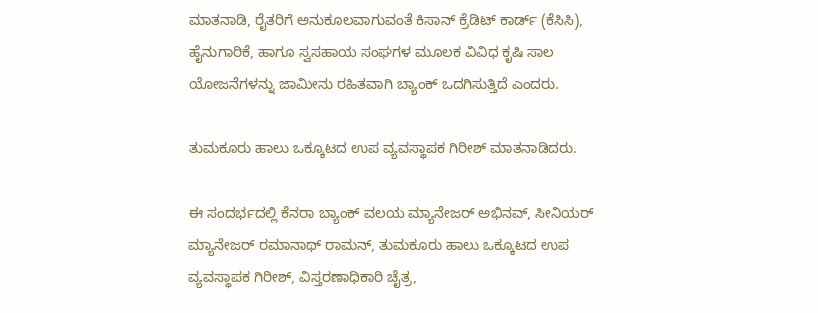ಮಾತನಾಡಿ, ರೈತರಿಗೆ ಅನುಕೂಲವಾಗುವಂತೆ ಕಿಸಾನ್ ಕ್ರೆಡಿಟ್ ಕಾರ್ಡ್ (ಕೆಸಿಸಿ), ಹೈನುಗಾರಿಕೆ, ಹಾಗೂ ಸ್ವಸಹಾಯ ಸಂಘಗಳ ಮೂಲಕ ವಿವಿಧ ಕೃಷಿ ಸಾಲ ಯೋಜನೆಗಳನ್ನು ಜಾಮೀನು ರಹಿತವಾಗಿ ಬ್ಯಾಂಕ್ ಒದಗಿಸುತ್ತಿದೆ ಎಂದರು.

ತುಮಕೂರು ಹಾಲು ಒಕ್ಕೂಟದ ಉಪ ವ್ಯವಸ್ಥಾಪಕ ಗಿರೀಶ್ ಮಾತನಾಡಿದರು.

ಈ ಸಂದರ್ಭದಲ್ಲಿ ಕೆನರಾ ಬ್ಯಾಂಕ್ ವಲಯ ಮ್ಯಾನೇಜರ್ ಅಭಿನವ್, ಸೀನಿಯರ್ ಮ್ಯಾನೇಜರ್ ರಮಾನಾಥ್ ರಾಮನ್, ತುಮಕೂರು ಹಾಲು ಒಕ್ಕೂಟದ ಉಪ ವ್ಯವಸ್ಥಾಪಕ ಗಿರೀಶ್, ವಿಸ್ತರಣಾಧಿಕಾರಿ ಚೈತ್ರ,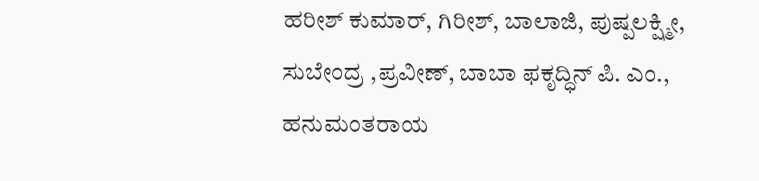ಹರೀಶ್ ಕುಮಾರ್, ಗಿರೀಶ್, ಬಾಲಾಜಿ, ಪುಷ್ಪಲಕ್ಷ್ಮೀ, ಸುಬೇಂದ್ರ ,ಪ್ರವೀಣ್, ಬಾಬಾ ಫಕೃದ್ಧಿನ್ ಪಿ. ಎಂ., ಹನುಮಂತರಾಯ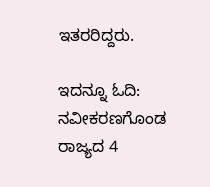ಇತರರಿದ್ದರು.

ಇದನ್ನೂ ಓದಿ: ನವೀಕರಣಗೊಂಡ ರಾಜ್ಯದ 4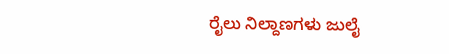ರೈಲು ನಿಲ್ದಾಣಗಳು ಜುಲೈ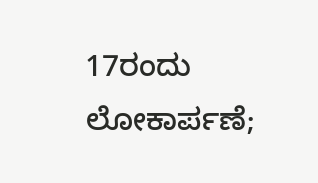17ರಂದು ಲೋಕಾರ್ಪಣೆ;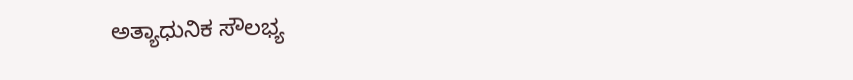ಅತ್ಯಾಧುನಿಕ ಸೌಲಭ್ಯ